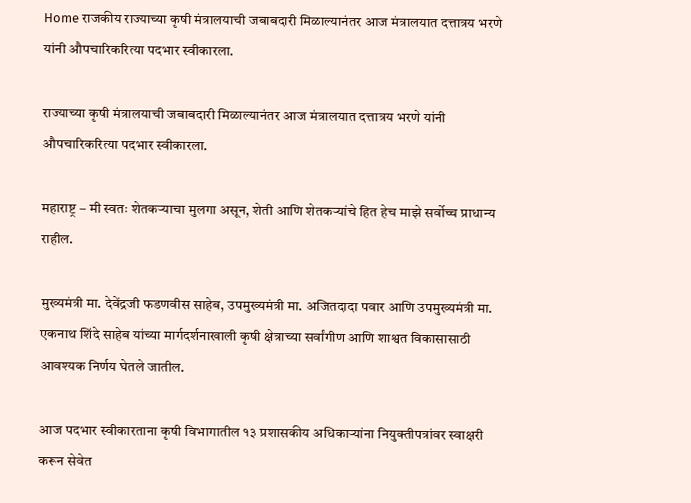Home राजकीय राज्याच्या कृषी मंत्रालयाची जबाबदारी मिळाल्यानंतर आज मंत्रालयात दत्तात्रय भरणे यांनी औपचारिकरित्या पदभार स्वीकारला.

राज्याच्या कृषी मंत्रालयाची जबाबदारी मिळाल्यानंतर आज मंत्रालयात दत्तात्रय भरणे यांनी औपचारिकरित्या पदभार स्वीकारला.

महाराष्ट्र – मी स्वतः शेतकऱ्याचा मुलगा असून, शेती आणि शेतकऱ्यांचे हित हेच माझे सर्वोच्च प्राधान्य राहील.

मुख्यमंत्री मा. देवेंद्रजी फडणवीस साहेब, उपमुख्यमंत्री मा. अजितदादा पवार आणि उपमुख्यमंत्री मा. एकनाथ शिंदे साहेब यांच्या मार्गदर्शनाखाली कृषी क्षेत्राच्या सर्वांगीण आणि शाश्वत विकासासाठी आवश्यक निर्णय घेतले जातील.

आज पदभार स्वीकारताना कृषी विभागातील १३ प्रशासकीय अधिकाऱ्यांना नियुक्तीपत्रांवर स्वाक्षरी करून सेवेत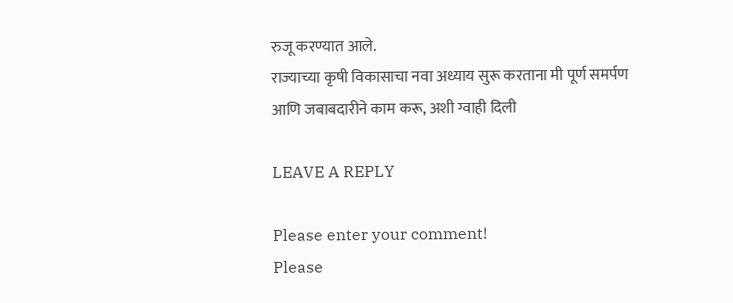रुजू करण्यात आले.
राज्याच्या कृषी विकासाचा नवा अध्याय सुरू करताना मी पूर्ण समर्पण आणि जबाबदारीने काम करू, अशी ग्वाही दिली

LEAVE A REPLY

Please enter your comment!
Please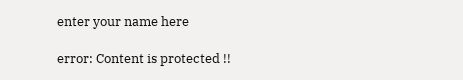enter your name here

error: Content is protected !!